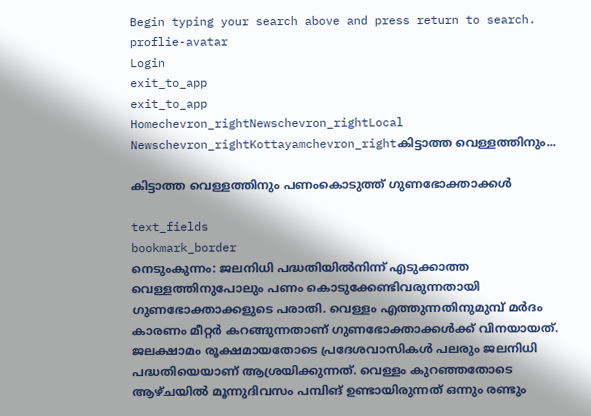Begin typing your search above and press return to search.
proflie-avatar
Login
exit_to_app
exit_to_app
Homechevron_rightNewschevron_rightLocal Newschevron_rightKottayamchevron_rightകിട്ടാത്ത വെള്ളത്തിനും...

കിട്ടാത്ത വെള്ളത്തിനും പണംകൊടുത്ത് ഗുണഭോക്താക്കൾ

text_fields
bookmark_border
നെടുംകുന്നം: ജലനിധി പദ്ധതിയിൽനിന്ന് എടുക്കാത്ത വെള്ളത്തിനുപോലും പണം കൊടുക്കേണ്ടിവരുന്നതായി ഗുണഭോക്താക്കളുടെ പരാതി. വെള്ളം എത്തുന്നതിനുമുമ്പ് മർദം കാരണം മീറ്റർ കറങ്ങുന്നതാണ് ഗുണഭോക്താക്കൾക്ക് വിനയായത്. ജലക്ഷാമം രൂക്ഷമായതോടെ പ്രദേശവാസികൾ പലരും ജലനിധി പദ്ധതിയെയാണ് ആശ്രയിക്കുന്നത്. വെള്ളം കുറഞ്ഞതോടെ ആഴ്ചയിൽ മൂന്നുദിവസം പമ്പിങ് ഉണ്ടായിരുന്നത് ഒന്നും രണ്ടും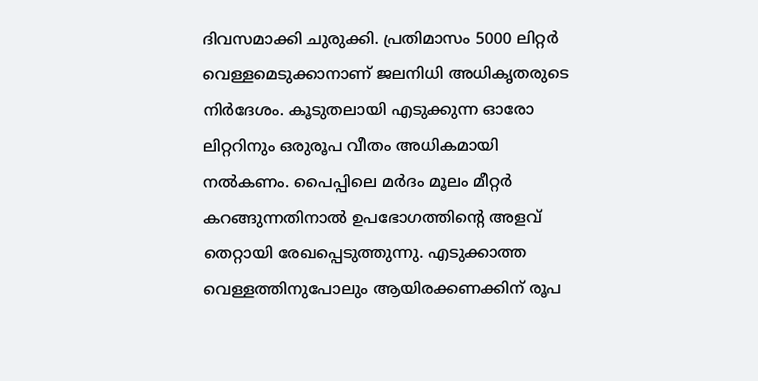ദിവസമാക്കി ചുരുക്കി. പ്രതിമാസം 5000 ലിറ്റർ വെള്ളമെടുക്കാനാണ് ജലനിധി അധികൃതരുടെ നിർദേശം. കൂടുതലായി എടുക്കുന്ന ഓരോ ലിറ്ററിനും ഒരുരൂപ വീതം അധികമായി നൽകണം. പൈപ്പിലെ മർദം മൂലം മീറ്റർ കറങ്ങുന്നതിനാൽ ഉപഭോഗത്തിന്‍റെ അളവ് തെറ്റായി രേഖപ്പെടുത്തുന്നു. എടുക്കാത്ത വെള്ളത്തിനുപോലും ആയിരക്കണക്കിന് രൂപ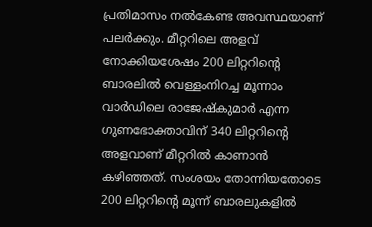പ്രതിമാസം നൽകേണ്ട അവസ്ഥയാണ് പലർക്കും. മീറ്ററിലെ അളവ് നോക്കിയശേഷം 200 ലിറ്ററിന്‍റെ ബാരലിൽ വെള്ളംനിറച്ച മൂന്നാം വാർഡിലെ രാജേഷ്‌കുമാർ എന്ന ഗുണഭോക്താവിന് 340 ലിറ്ററിന്‍റെ അളവാണ് മീറ്ററിൽ കാണാൻ കഴിഞ്ഞത്. സംശയം തോന്നിയതോടെ 200 ലിറ്ററിന്‍റെ മൂന്ന് ബാരലുകളിൽ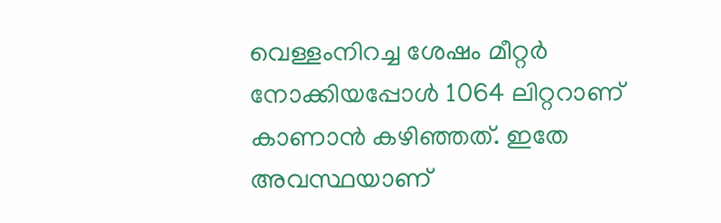വെള്ളംനിറച്ച ശേഷം മീറ്റർ നോക്കിയപ്പോൾ 1064 ലിറ്ററാണ് കാണാൻ കഴിഞ്ഞത്. ഇതേ അവസ്ഥയാണ്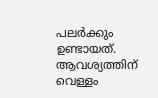പലർക്കും ഉണ്ടായത്. ആവശ്യത്തിന് വെള്ളം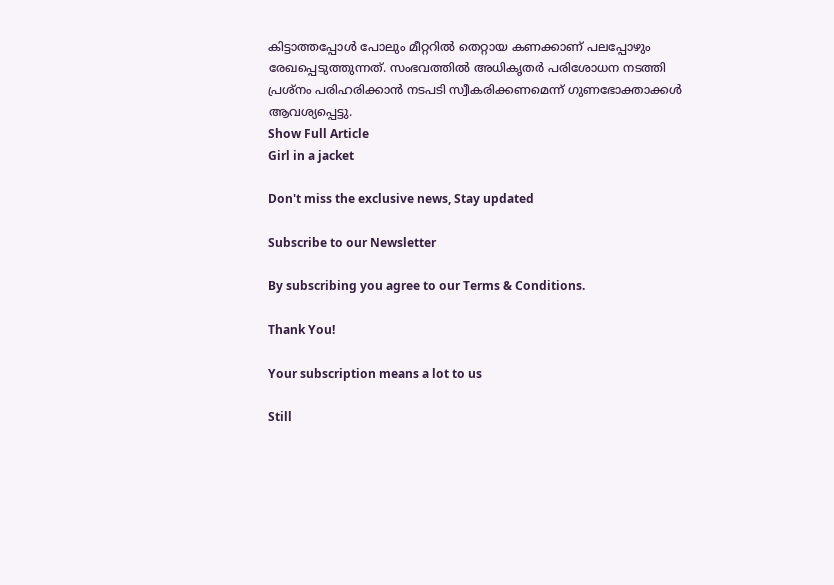കിട്ടാത്തപ്പോൾ പോലും മീറ്ററിൽ തെറ്റായ കണക്കാണ് പലപ്പോഴും രേഖപ്പെടുത്തുന്നത്. സംഭവത്തിൽ അധികൃതർ പരിശോധന നടത്തി പ്രശ്‌നം പരിഹരിക്കാൻ നടപടി സ്വീകരിക്കണമെന്ന് ഗുണഭോക്താക്കൾ ആവശ്യപ്പെട്ടു.
Show Full Article
Girl in a jacket

Don't miss the exclusive news, Stay updated

Subscribe to our Newsletter

By subscribing you agree to our Terms & Conditions.

Thank You!

Your subscription means a lot to us

Still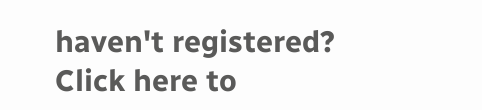haven't registered? Click here to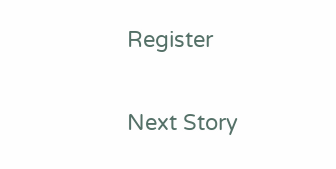Register

Next Story